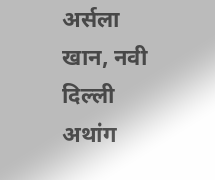अर्सला खान, नवी दिल्ली
अथांग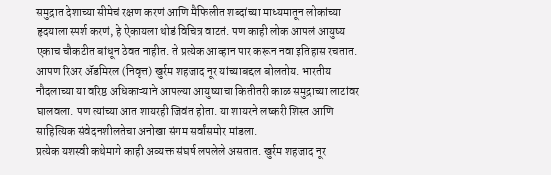समुद्रात देशाच्या सीमेचं रक्षण करणं आणि मैफिलीत शब्दांच्या माध्यमातून लोकांच्या हृदयाला स्पर्श करणं, हे ऐकायला थोडं विचित्र वाटतं. पण काही लोक आपलं आयुष्य एकाच चौकटीत बांधून ठेवत नाहीत. ते प्रत्येक आव्हान पार करून नवा इतिहास रचतात. आपण रिअर ॲडमिरल (निवृत्त) खुर्रम शहजाद नूर यांच्याबद्दल बोलतोय. भारतीय नौदलाच्या या वरिष्ठ अधिकाऱ्याने आपल्या आयुष्याचा कितीतरी काळ समुद्राच्या लाटांवर घालवला. पण त्यांच्या आत शायरही जिवंत होता. या शायरने लष्करी शिस्त आणि साहित्यिक संवेदनशीलतेचा अनोखा संगम सर्वांसमोर मांडला.
प्रत्येक यशस्वी कथेमागे काही अव्यक्त संघर्ष लपलेले असतात. खुर्रम शहजाद नूर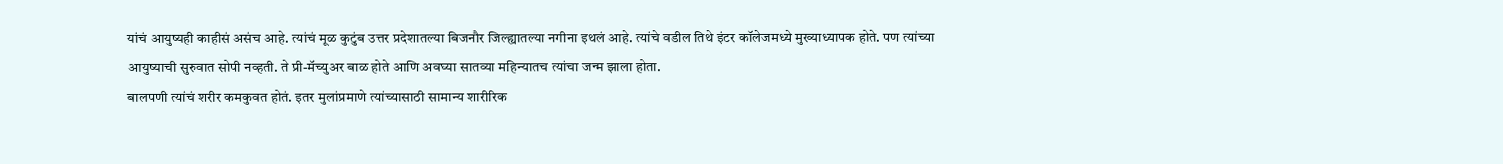यांचं आयुष्यही काहीसं असंच आहे. त्यांचं मूळ कुटुंब उत्तर प्रदेशातल्या बिजनौर जिल्ह्यातल्या नगीना इथलं आहे. त्यांचे वडील तिथे इंटर कॉलेजमध्ये मुख्याध्यापक होते. पण त्यांच्या आयुष्याची सुरुवात सोपी नव्हती. ते प्री-मॅच्युअर बाळ होते आणि अवघ्या सातव्या महिन्यातच त्यांचा जन्म झाला होता.
बालपणी त्यांचं शरीर कमकुवत होतं. इतर मुलांप्रमाणे त्यांच्यासाठी सामान्य शारीरिक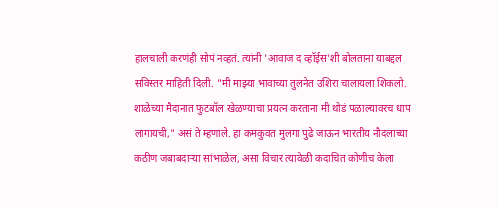हालचाली करणंही सोपं नव्हतं. त्यांनी 'आवाज द व्हॉईस'शी बोलताना याबद्दल सविस्तर माहिती दिली. "मी माझ्या भावाच्या तुलनेत उशिरा चालायला शिकलो. शाळेच्या मैदानात फुटबॉल खेळण्याचा प्रयत्न करताना मी थोडं पळाल्यावरच धाप लागायची," असं ते म्हणाले. हा कमकुवत मुलगा पुढे जाऊन भारतीय नौदलाच्या कठीण जबाबदाऱ्या सांभाळेल, असा विचार त्यावेळी कदाचित कोणीच केला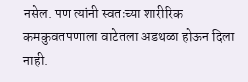नसेल. पण त्यांनी स्वतःच्या शारीरिक कमकुवतपणाला वाटेतला अडथळा होऊन दिला नाही.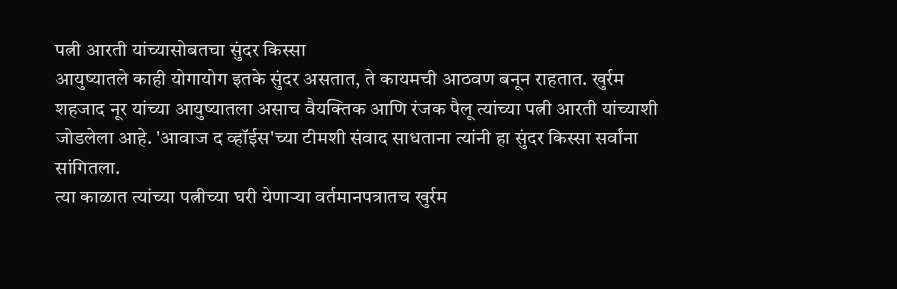पत्नी आरती यांच्यासोबतचा सुंदर किस्सा
आयुष्यातले काही योगायोग इतके सुंदर असतात, ते कायमची आठवण बनून राहतात. खुर्रम शहजाद नूर यांच्या आयुष्यातला असाच वैयक्तिक आणि रंजक पैलू त्यांच्या पत्नी आरती यांच्याशी जोडलेला आहे. 'आवाज द व्हॉईस'च्या टीमशी संवाद साधताना त्यांनी हा सुंदर किस्सा सर्वांना सांगितला.
त्या काळात त्यांच्या पत्नीच्या घरी येणाऱ्या वर्तमानपत्रातच खुर्रम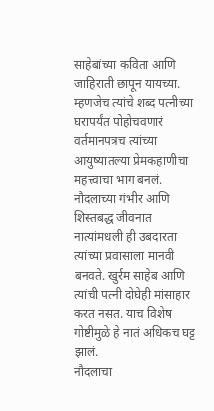साहेबांच्या कविता आणि जाहिराती छापून यायच्या. म्हणजेच त्यांचे शब्द पत्नीच्या घरापर्यंत पोहोचवणारं वर्तमानपत्रच त्यांच्या आयुष्यातल्या प्रेमकहाणीचा महत्त्वाचा भाग बनलं. नौदलाच्या गंभीर आणि शिस्तबद्ध जीवनात नात्यांमधली ही उबदारता त्यांच्या प्रवासाला मानवी बनवते. खुर्रम साहेब आणि त्यांची पत्नी दोघेही मांसाहार करत नसत. याच विशेष गोष्टीमुळे हे नातं अधिकच घट्ट झालं.
नौदलाचा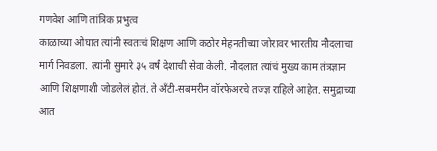गणवेश आणि तांत्रिक प्रभुत्व
काळाच्या ओघात त्यांनी स्वतःचं शिक्षण आणि कठोर मेहनतीच्या जोरावर भारतीय नौदलाचा मार्ग निवडला. त्यांनी सुमारे ३५ वर्षं देशाची सेवा केली. नौदलात त्यांचं मुख्य काम तंत्रज्ञान आणि शिक्षणाशी जोडलेलं होतं. ते अँटी-सबमरीन वॉरफेअरचे तज्ज्ञ राहिले आहेत. समुद्राच्या आत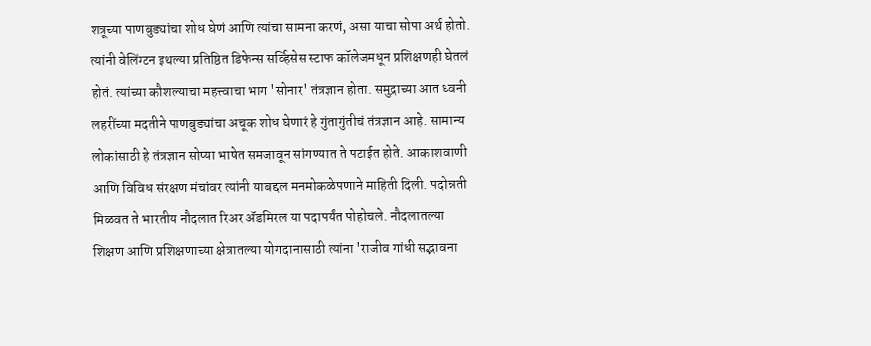शत्रूच्या पाणबुड्यांचा शोध घेणं आणि त्यांचा सामना करणं, असा याचा सोपा अर्थ होतो.
त्यांनी वेलिंग्टन इथल्या प्रतिष्ठित डिफेन्स सर्व्हिसेस स्टाफ कॉलेजमधून प्रशिक्षणही घेतलं होतं. त्यांच्या कौशल्याचा महत्त्वाचा भाग 'सोनार' तंत्रज्ञान होता. समुद्राच्या आत ध्वनी लहरींच्या मदतीने पाणबुड्यांचा अचूक शोध घेणारं हे गुंतागुंतीचं तंत्रज्ञान आहे. सामान्य लोकांसाठी हे तंत्रज्ञान सोप्या भाषेत समजावून सांगण्यात ते पटाईत होते. आकाशवाणी आणि विविध संरक्षण मंचांवर त्यांनी याबद्दल मनमोकळेपणाने माहिती दिली. पदोन्नती मिळवत ते भारतीय नौदलात रिअर ॲडमिरल या पदापर्यंत पोहोचले. नौदलातल्या शिक्षण आणि प्रशिक्षणाच्या क्षेत्रातल्या योगदानासाठी त्यांना 'राजीव गांधी सद्भावना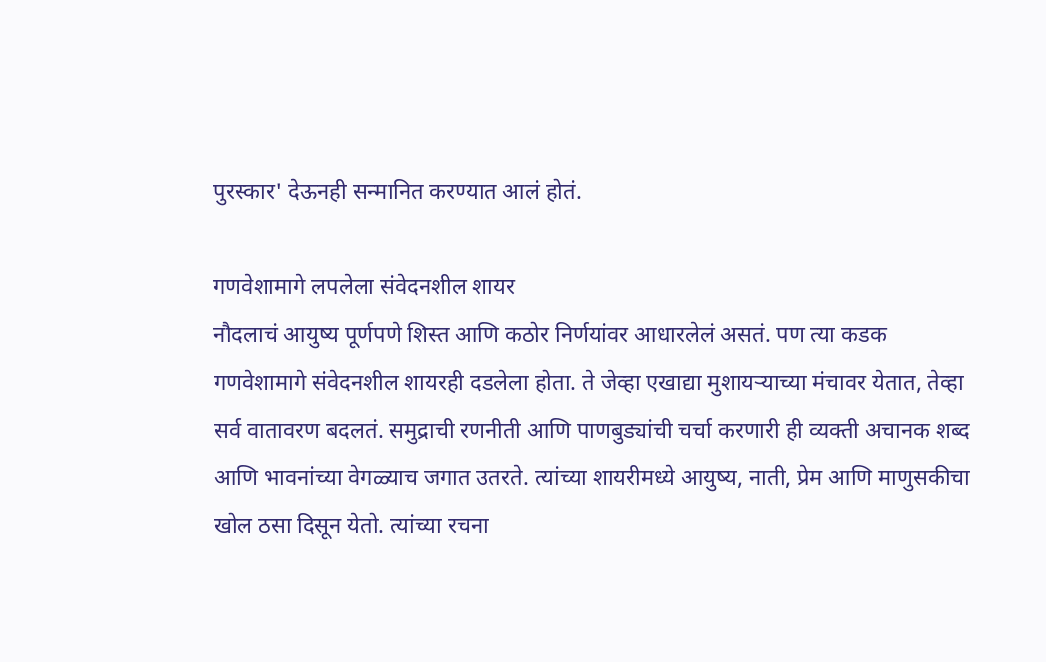पुरस्कार' देऊनही सन्मानित करण्यात आलं होतं.

गणवेशामागे लपलेला संवेदनशील शायर
नौदलाचं आयुष्य पूर्णपणे शिस्त आणि कठोर निर्णयांवर आधारलेलं असतं. पण त्या कडक गणवेशामागे संवेदनशील शायरही दडलेला होता. ते जेव्हा एखाद्या मुशायऱ्याच्या मंचावर येतात, तेव्हा सर्व वातावरण बदलतं. समुद्राची रणनीती आणि पाणबुड्यांची चर्चा करणारी ही व्यक्ती अचानक शब्द आणि भावनांच्या वेगळ्याच जगात उतरते. त्यांच्या शायरीमध्ये आयुष्य, नाती, प्रेम आणि माणुसकीचा खोल ठसा दिसून येतो. त्यांच्या रचना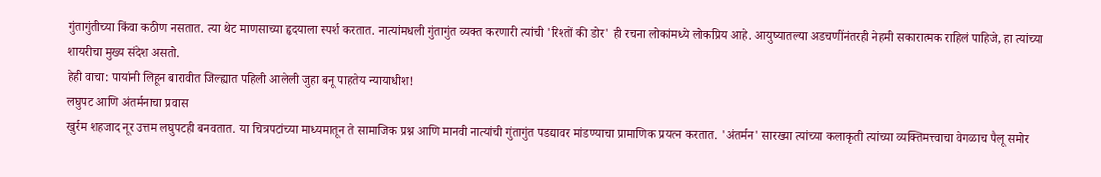गुंतागुंतीच्या किंवा कठीण नसतात. त्या थेट माणसाच्या हृदयाला स्पर्श करतात. नात्यांमधली गुंतागुंत व्यक्त करणारी त्यांची 'रिश्तों की डोर' ही रचना लोकांमध्ये लोकप्रिय आहे. आयुष्यातल्या अडचणींनंतरही नेहमी सकारात्मक राहिलं पाहिजे, हा त्यांच्या शायरीचा मुख्य संदेश असतो.
हेही वाचा: पायांनी लिहून बारावीत जिल्ह्यात पहिली आलेली जुहा बनू पाहतेय न्यायाधीश!
लघुपट आणि अंतर्मनाचा प्रवास
खुर्रम शहजाद नूर उत्तम लघुपटही बनवतात. या चित्रपटांच्या माध्यमातून ते सामाजिक प्रश्न आणि मानवी नात्यांची गुंतागुंत पडद्यावर मांडण्याचा प्रामाणिक प्रयत्न करतात. 'अंतर्मन' सारख्या त्यांच्या कलाकृती त्यांच्या व्यक्तिमत्त्वाचा वेगळाच पैलू समोर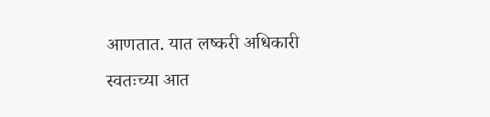आणतात. यात लष्करी अधिकारी स्वतःच्या आत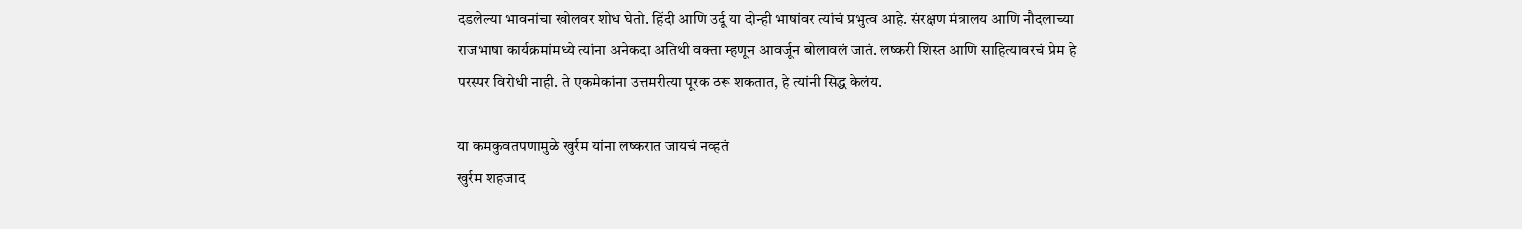दडलेल्या भावनांचा खोलवर शोध घेतो. हिंदी आणि उर्दू या दोन्ही भाषांवर त्यांचं प्रभुत्व आहे. संरक्षण मंत्रालय आणि नौदलाच्या राजभाषा कार्यक्रमांमध्ये त्यांना अनेकदा अतिथी वक्ता म्हणून आवर्जून बोलावलं जातं. लष्करी शिस्त आणि साहित्यावरचं प्रेम हे परस्पर विरोधी नाही. ते एकमेकांना उत्तमरीत्या पूरक ठरू शकतात, हे त्यांनी सिद्ध केलंय.

या कमकुवतपणामुळे खुर्रम यांना लष्करात जायचं नव्हतं
खुर्रम शहजाद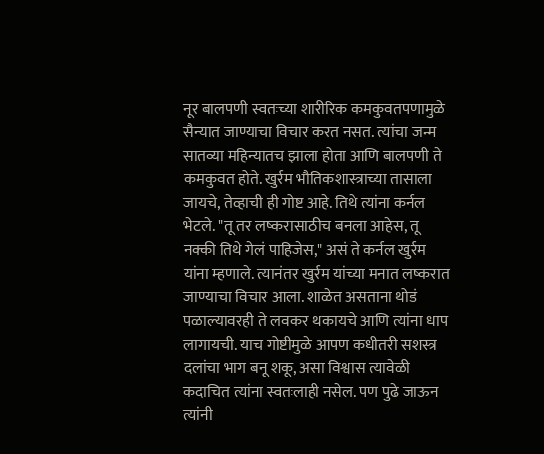नूर बालपणी स्वतःच्या शारीरिक कमकुवतपणामुळे सैन्यात जाण्याचा विचार करत नसत. त्यांचा जन्म सातव्या महिन्यातच झाला होता आणि बालपणी ते कमकुवत होते. खुर्रम भौतिकशास्त्राच्या तासाला जायचे, तेव्हाची ही गोष्ट आहे. तिथे त्यांना कर्नल भेटले. "तू तर लष्करासाठीच बनला आहेस, तू नक्की तिथे गेलं पाहिजेस," असं ते कर्नल खुर्रम यांना म्हणाले. त्यानंतर खुर्रम यांच्या मनात लष्करात जाण्याचा विचार आला. शाळेत असताना थोडं पळाल्यावरही ते लवकर थकायचे आणि त्यांना धाप लागायची. याच गोष्टीमुळे आपण कधीतरी सशस्त्र दलांचा भाग बनू शकू, असा विश्वास त्यावेळी कदाचित त्यांना स्वतःलाही नसेल. पण पुढे जाऊन त्यांनी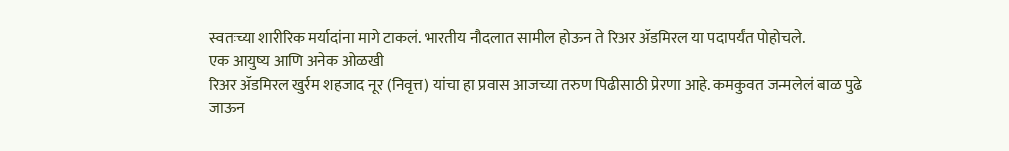स्वतःच्या शारीरिक मर्यादांना मागे टाकलं. भारतीय नौदलात सामील होऊन ते रिअर ॲडमिरल या पदापर्यंत पोहोचले.
एक आयुष्य आणि अनेक ओळखी
रिअर ॲडमिरल खुर्रम शहजाद नूर (निवृत्त) यांचा हा प्रवास आजच्या तरुण पिढीसाठी प्रेरणा आहे. कमकुवत जन्मलेलं बाळ पुढे जाऊन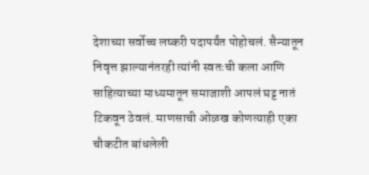देशाच्या सर्वोच्च लष्करी पदापर्यंत पोहोचलं. सैन्यातून निवृत्त झाल्यानंतरही त्यांनी स्वतःची कला आणि साहित्याच्या माध्यमातून समाजाशी आपलं घट्ट नातं टिकवून ठेवलं. माणसाची ओळख कोणत्याही एका चौकटीत बांधलेली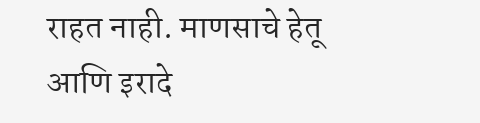राहत नाही. माणसाचे हेतू आणि इरादे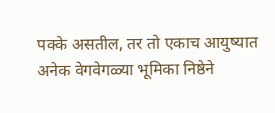पक्के असतील, तर तो एकाच आयुष्यात अनेक वेगवेगळ्या भूमिका निष्ठेने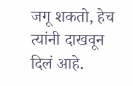जगू शकतो, हेच त्यांनी दाखवून दिलं आहे.